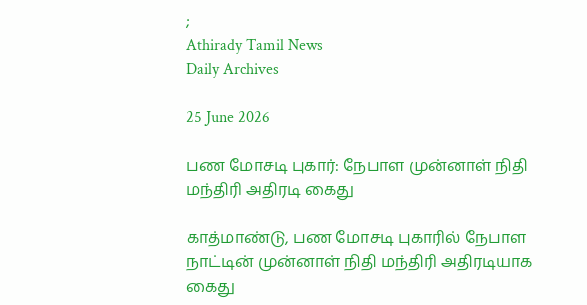;
Athirady Tamil News
Daily Archives

25 June 2026

பண மோசடி புகார்: நேபாள முன்னாள் நிதி மந்திரி அதிரடி கைது

காத்மாண்டு, பண மோசடி புகாரில் நேபாள நாட்டின் முன்னாள் நிதி மந்திரி அதிரடியாக கைது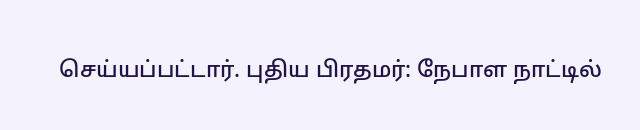செய்யப்பட்டார். புதிய பிரதமர்: நேபாள நாட்டில்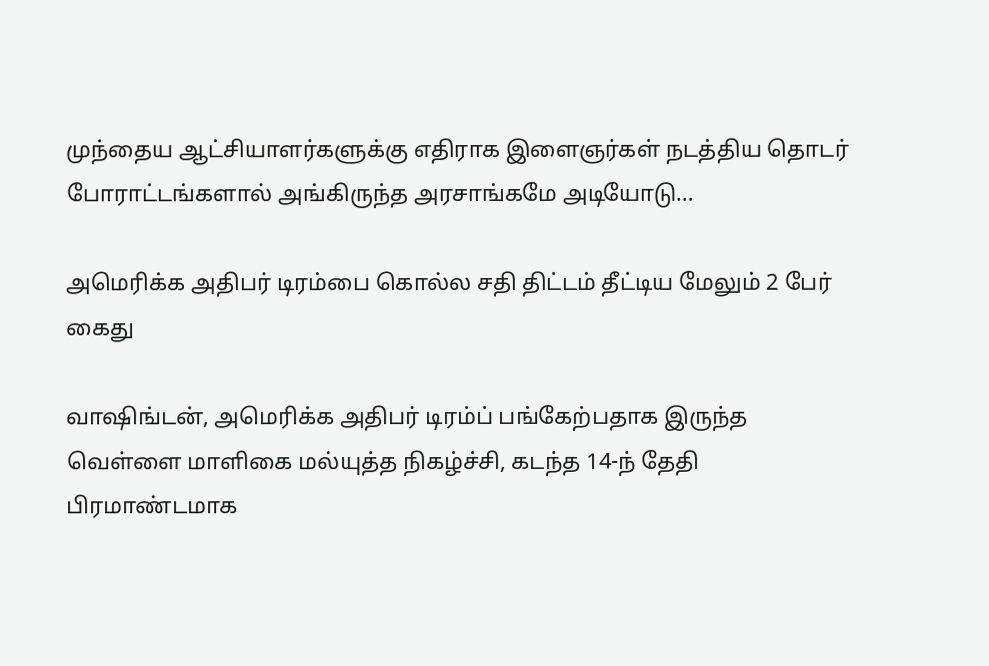முந்தைய ஆட்சியாளர்களுக்கு எதிராக இளைஞர்கள் நடத்திய தொடர் போராட்டங்களால் அங்கிருந்த அரசாங்கமே அடியோடு…

அமெரிக்க அதிபர் டிரம்பை கொல்ல சதி திட்டம் தீட்டிய மேலும் 2 பேர் கைது

வாஷிங்டன், அமெரிக்க அதிபர் டிரம்ப் பங்கேற்பதாக இருந்த வெள்ளை மாளிகை மல்யுத்த நிகழ்ச்சி, கடந்த 14-ந் தேதி பிரமாண்டமாக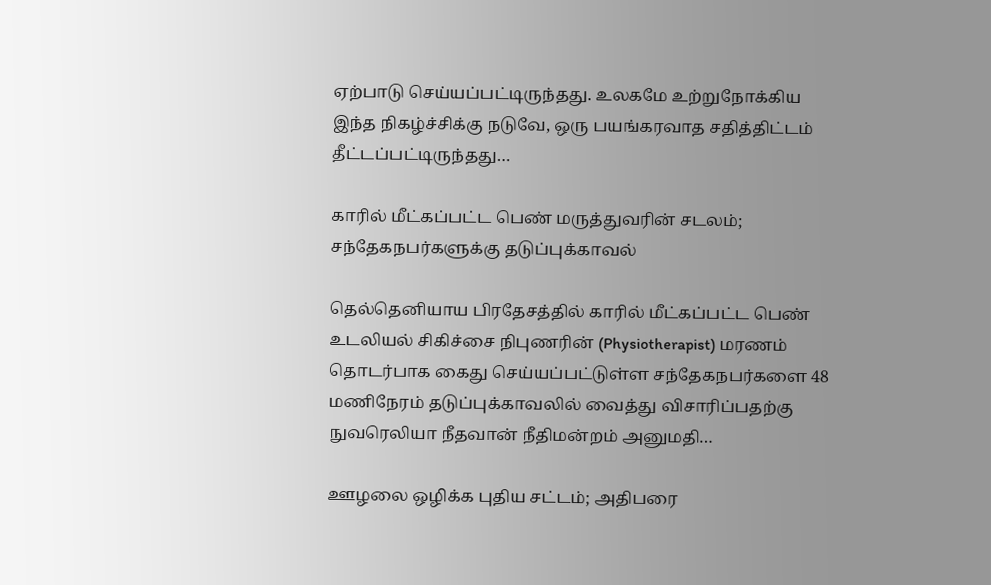ஏற்பாடு செய்யப்பட்டிருந்தது. உலகமே உற்றுநோக்கிய இந்த நிகழ்ச்சிக்கு நடுவே, ஒரு பயங்கரவாத சதித்திட்டம் தீட்டப்பட்டிருந்தது…

காரில் மீட்கப்பட்ட பெண் மருத்துவரின் சடலம்; சந்தேகநபர்களுக்கு தடுப்புக்காவல்

தெல்தெனியாய பிரதேசத்தில் காரில் மீட்கப்பட்ட பெண் உடலியல் சிகிச்சை நிபுணரின் (Physiotherapist) மரணம் தொடர்பாக கைது செய்யப்பட்டுள்ள சந்தேகநபர்களை 48 மணிநேரம் தடுப்புக்காவலில் வைத்து விசாரிப்பதற்கு நுவரெலியா நீதவான் நீதிமன்றம் அனுமதி…

ஊழலை ஒழிக்க புதிய சட்டம்; அதிபரை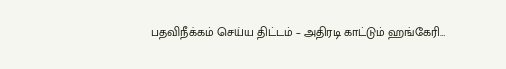பதவிநீக்கம் செய்ய திட்டம் – அதிரடி காட்டும் ஹங்கேரி…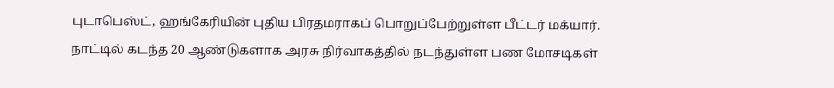புடாபெஸ்ட், ஹங்கேரியின் புதிய பிரதமராகப் பொறுப்பேற்றுள்ள பீட்டர் மக்யார். நாட்டில் கடந்த 20 ஆண்டுகளாக அரசு நிர்வாகத்தில் நடந்துள்ள பண மோசடிகள்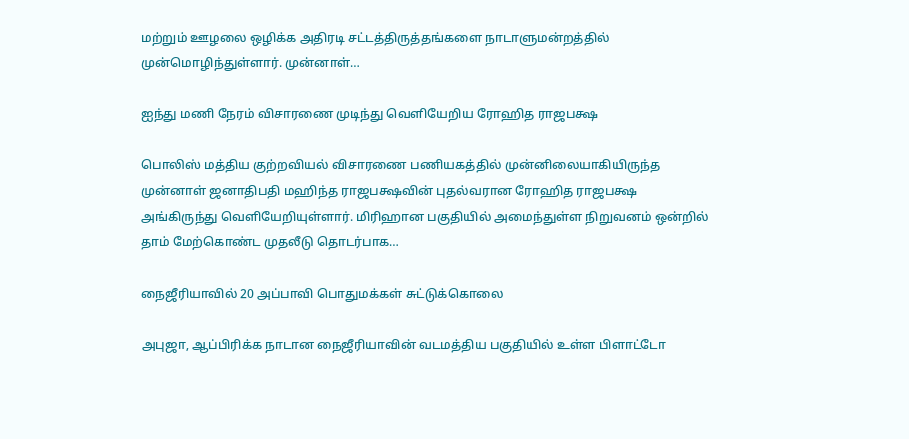மற்றும் ஊழலை ஒழிக்க அதிரடி சட்டத்திருத்தங்களை நாடாளுமன்றத்தில் முன்மொழிந்துள்ளார். முன்னாள்…

ஐந்து மணி நேரம் விசாரணை முடிந்து வௌியேறிய ரோஹித ராஜபக்ஷ

பொலிஸ் மத்திய குற்றவியல் விசாரணை பணியகத்தில் முன்னிலையாகியிருந்த முன்னாள் ஜனாதிபதி மஹிந்த ராஜபக்ஷவின் புதல்வரான ரோஹித ராஜபக்ஷ அங்கிருந்து வௌியேறியுள்ளார். மிரிஹான பகுதியில் அமைந்துள்ள நிறுவனம் ஒன்றில் தாம் மேற்கொண்ட முதலீடு தொடர்பாக…

நைஜீரியாவில் 20 அப்பாவி பொதுமக்கள் சுட்டுக்கொலை

அபுஜா, ஆப்பிரிக்க நாடான நைஜீரியாவின் வடமத்திய பகுதியில் உள்ள பிளாட்டோ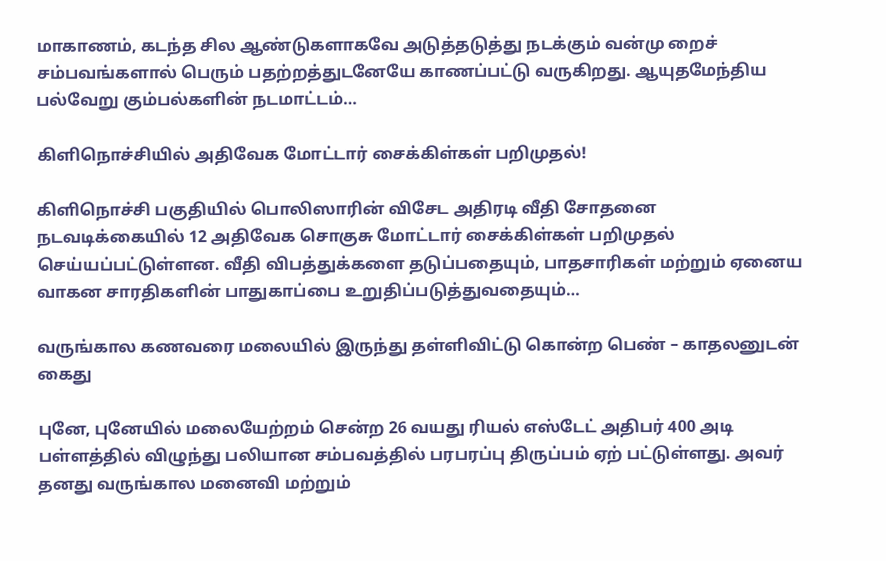மாகாணம், கடந்த சில ஆண்டுகளாகவே அடுத்தடுத்து நடக்கும் வன்மு றைச் சம்பவங்களால் பெரும் பதற்றத்துடனேயே காணப்பட்டு வருகிறது. ஆயுதமேந்திய பல்வேறு கும்பல்களின் நடமாட்டம்…

கிளிநொச்சியில் அதிவேக மோட்டார் சைக்கிள்கள் பறிமுதல்!

கிளிநொச்சி பகுதியில் பொலிஸாரின் விசேட அதிரடி வீதி சோதனை நடவடிக்கையில் 12 அதிவேக சொகுசு மோட்டார் சைக்கிள்கள் பறிமுதல் செய்யப்பட்டுள்ளன. வீதி விபத்துக்களை தடுப்பதையும், பாதசாரிகள் மற்றும் ஏனைய வாகன சாரதிகளின் பாதுகாப்பை உறுதிப்படுத்துவதையும்…

வருங்கால கணவரை மலையில் இருந்து தள்ளிவிட்டு கொன்ற பெண் – காதலனுடன் கைது

புனே, புனேயில் மலையேற்றம் சென்ற 26 வயது ரியல் எஸ்டேட் அதிபர் 400 அடி பள்ளத்தில் விழுந்து பலியான சம்பவத்தில் பரபரப்பு திருப்பம் ஏற் பட்டுள்ளது. அவர் தனது வருங்கால மனைவி மற்றும்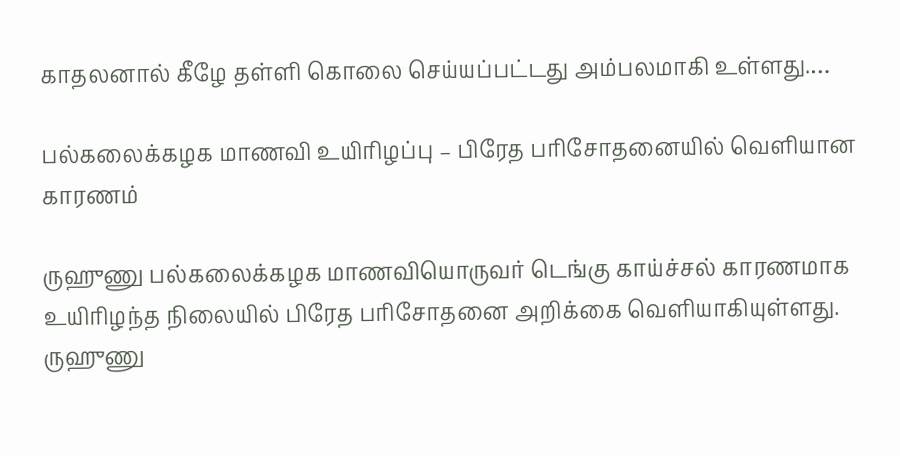காதலனால் கீழே தள்ளி கொலை செய்யப்பட்டது அம்பலமாகி உள்ளது.…

பல்கலைக்கழக மாணவி உயிரிழப்பு – பிரேத பரிசோதனையில் வெளியான காரணம்

ருஹுணு பல்கலைக்கழக மாணவியொருவர் டெங்கு காய்ச்சல் காரணமாக உயிரிழந்த நிலையில் பிரேத பரிசோதனை அறிக்கை வெளியாகியுள்ளது. ருஹுணு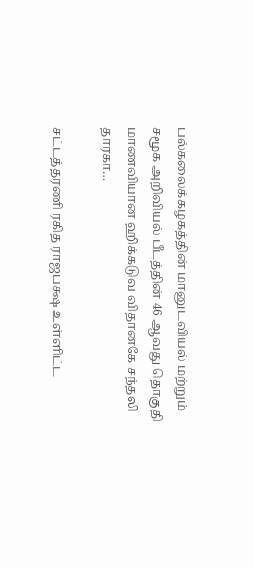பல்கலைக்கழகத்தின் மானுடவியல் மற்றும் சமூக அறிவியல் பீடத்தின் 46 ஆவது தொகுதி மாணவியான ஹிக்கடுவ விதானகே சந்தலி தாரகா…

சட்டத்தரணி ரகித ராஜபக்ஷ உள்ளிட்ட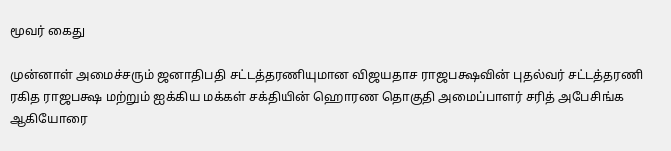மூவர் கைது

முன்னாள் அமைச்சரும் ஜனாதிபதி சட்டத்தரணியுமான விஜயதாச ராஜபக்ஷவின் புதல்வர் சட்டத்தரணி ரகித ராஜபக்ஷ மற்றும் ஐக்கிய மக்கள் சக்தியின் ஹொரண தொகுதி அமைப்பாளர் சரித் அபேசிங்க ஆகியோரை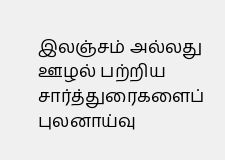இலஞ்சம் அல்லது ஊழல் பற்றிய சார்த்துரைகளைப் புலனாய்வு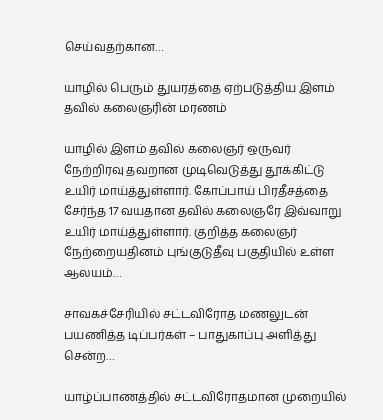செய்வதற்கான…

யாழில் பெரும் துயரத்தை ஏற்படுத்திய இளம் தவில் கலைஞரின் மரணம்

யாழில் இளம் தவில் கலைஞர் ஒருவர் நேற்றிரவு தவறான முடிவெடுத்து தூக்கிட்டு உயிர் மாய்த்துள்ளார். கோப்பாய் பிரதீசத்தை சேர்ந்த 17 வயதான தவில் கலைஞரே இவ்வாறு உயிர் மாய்த்துள்ளார். குறித்த கலைஞர் நேற்றையதினம் புங்குடுதீவு பகுதியில் உள்ள ஆலயம்…

சாவகச்சேரியில் சட்டவிரோத மணலுடன் பயணித்த டிப்பர்கள் – பாதுகாப்பு அளித்து சென்ற…

யாழ்ப்பாணத்தில் சட்டவிரோதமான முறையில்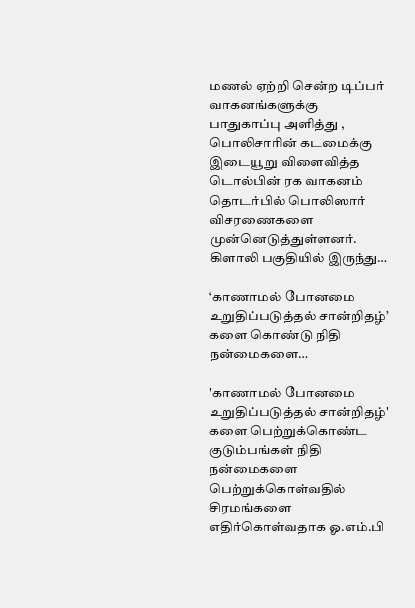மணல் ஏற்றி சென்ற டிப்பர் வாகனங்களுக்கு பாதுகாப்பு அளித்து , பொலிசாரின் கடமைக்கு இடையூறு விளைவித்த டொல்பின் ரக வாகனம் தொடர்பில் பொலிஸார் விசரணைகளை முன்னெடுத்துள்ளனர்.  கிளாலி பகுதியில் இருந்து…

‘காணாமல் போனமை உறுதிப்படுத்தல் சான்றிதழ்’ களை கொண்டு நிதி நன்மைகளை…

'காணாமல் போனமை உறுதிப்படுத்தல் சான்றிதழ்' களை பெற்றுக்கொண்ட குடும்பங்கள் நிதி நன்மைகளை பெற்றுக்கொள்வதில் சிரமங்களை எதிர்கொள்வதாக ஓ.எம்.பி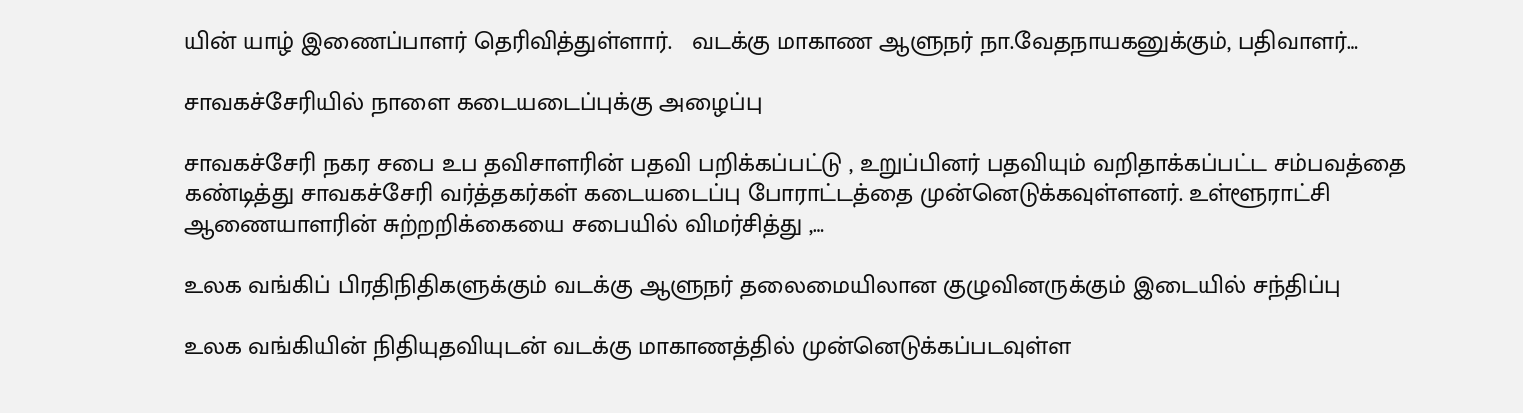யின் யாழ் இணைப்பாளர் தெரிவித்துள்ளார்.   வடக்கு மாகாண ஆளுநர் நா.வேதநாயகனுக்கும், பதிவாளர்…

சாவகச்சேரியில் நாளை கடையடைப்புக்கு அழைப்பு

சாவகச்சேரி நகர சபை உப தவிசாளரின் பதவி பறிக்கப்பட்டு , உறுப்பினர் பதவியும் வறிதாக்கப்பட்ட சம்பவத்தை கண்டித்து சாவகச்சேரி வர்த்தகர்கள் கடையடைப்பு போராட்டத்தை முன்னெடுக்கவுள்ளனர். உள்ளூராட்சி ஆணையாளரின் சுற்றறிக்கையை சபையில் விமர்சித்து ,…

உலக வங்கிப் பிரதிநிதிகளுக்கும் வடக்கு ஆளுநர் தலைமையிலான குழுவினருக்கும் இடையில் சந்திப்பு

உலக வங்கியின் நிதியுதவியுடன் வடக்கு மாகாணத்தில் முன்னெடுக்கப்படவுள்ள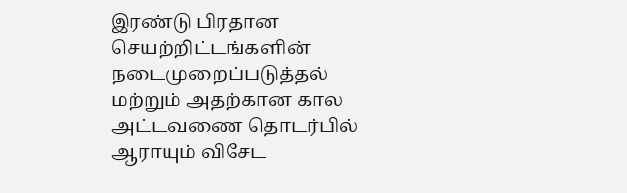இரண்டு பிரதான செயற்றிட்டங்களின் நடைமுறைப்படுத்தல் மற்றும் அதற்கான கால அட்டவணை தொடர்பில் ஆராயும் விசேட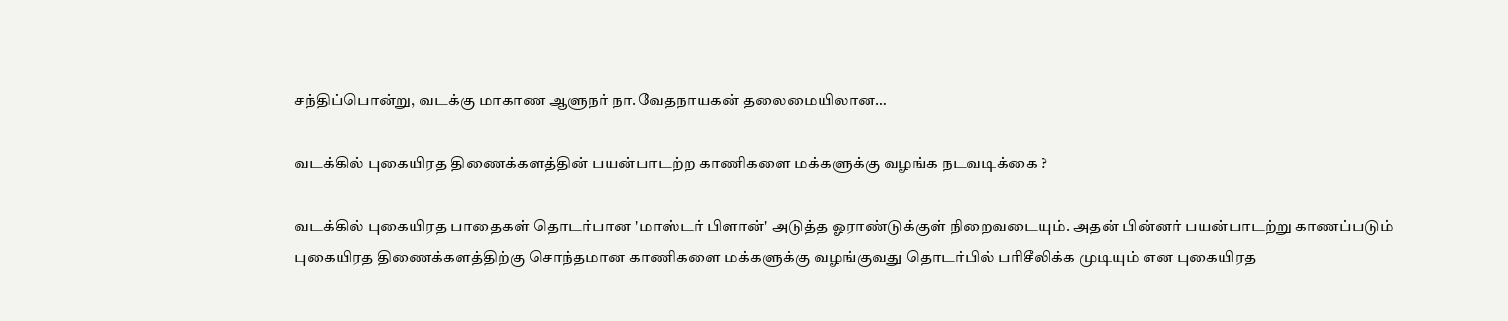சந்திப்பொன்று, வடக்கு மாகாண ஆளுநர் நா.வேதநாயகன் தலைமையிலான…

வடக்கில் புகையிரத திணைக்களத்தின் பயன்பாடற்ற காணிகளை மக்களுக்கு வழங்க நடவடிக்கை ?

வடக்கில் புகையிரத பாதைகள் தொடர்பான 'மாஸ்டர் பிளான்' அடுத்த ஓராண்டுக்குள் நிறைவடையும். அதன் பின்னர் பயன்பாடற்று காணப்படும் புகையிரத திணைக்களத்திற்கு சொந்தமான காணிகளை மக்களுக்கு வழங்குவது தொடர்பில் பரிசீலிக்க முடியும் என புகையிரத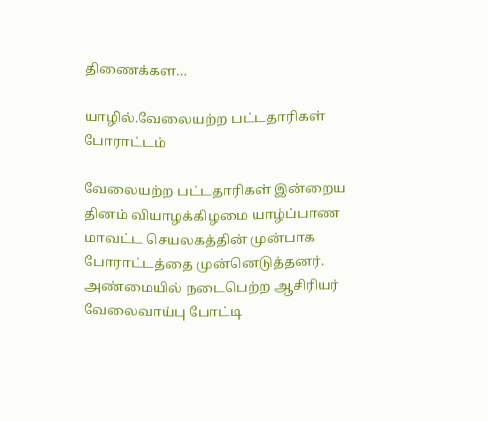திணைக்கள…

யாழில்.வேலையற்ற பட்டதாரிகள் போராட்டம்

வேலையற்ற பட்டதாரிகள் இன்றைய தினம் வியாழக்கிழமை யாழ்ப்பாண மாவட்ட செயலகத்தின் முன்பாக போராட்டத்தை முன்னெடுத்தனர். அண்மையில் நடைபெற்ற ஆசிரியர் வேலைவாய்பு போட்டி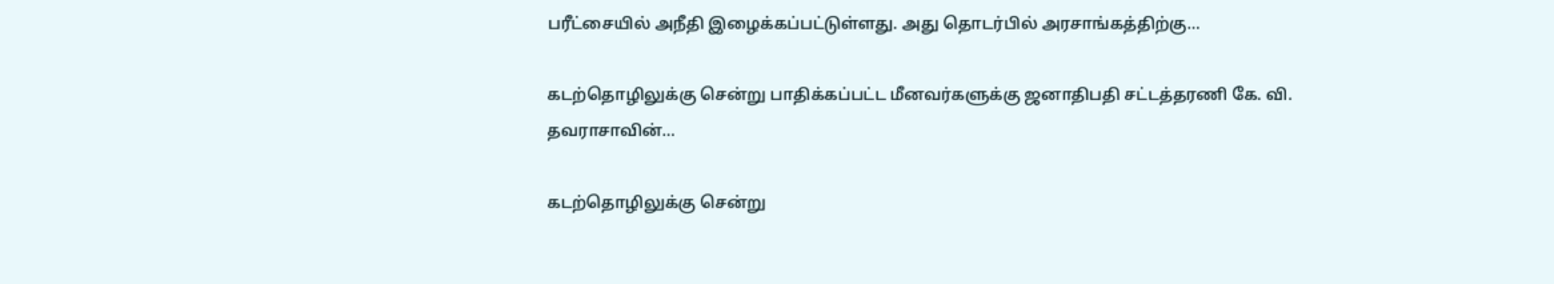பரீட்சையில் அநீதி இழைக்கப்பட்டுள்ளது. அது தொடர்பில் அரசாங்கத்திற்கு…

கடற்தொழிலுக்கு சென்று பாதிக்கப்பட்ட மீனவர்களுக்கு ஜனாதிபதி சட்டத்தரணி கே. வி. தவராசாவின்…

கடற்தொழிலுக்கு சென்று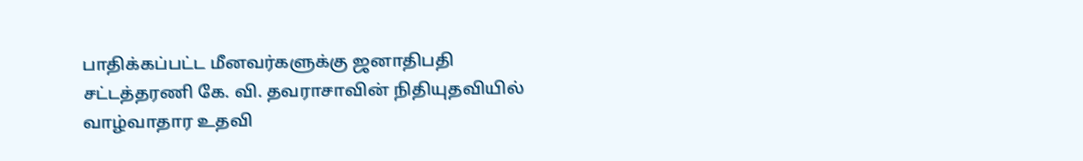பாதிக்கப்பட்ட மீனவர்களுக்கு ஜனாதிபதி சட்டத்தரணி கே. வி. தவராசாவின் நிதியுதவியில் வாழ்வாதார உதவி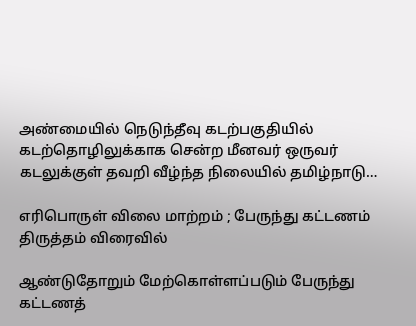அண்மையில் நெடுந்தீவு கடற்பகுதியில் கடற்தொழிலுக்காக சென்ற மீனவர் ஒருவர் கடலுக்குள் தவறி வீழ்ந்த நிலையில் தமிழ்நாடு…

எரிபொருள் விலை மாற்றம் ; பேருந்து கட்டணம் திருத்தம் விரைவில்

ஆண்டுதோறும் மேற்கொள்ளப்படும் பேருந்து கட்டணத்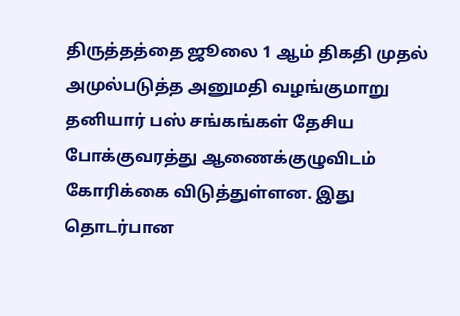திருத்தத்தை ஜூலை 1 ஆம் திகதி முதல் அமுல்படுத்த அனுமதி வழங்குமாறு தனியார் பஸ் சங்கங்கள் தேசிய போக்குவரத்து ஆணைக்குழுவிடம் கோரிக்கை விடுத்துள்ளன. இது தொடர்பான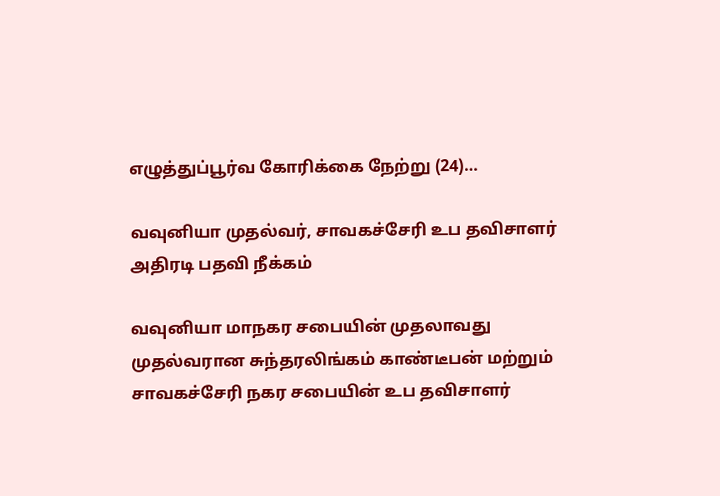எழுத்துப்பூர்வ கோரிக்கை நேற்று (24)…

வவுனியா முதல்வர், சாவகச்சேரி உப தவிசாளர் அதிரடி பதவி நீக்கம்

வவுனியா மாநகர சபையின் முதலாவது முதல்வரான சுந்தரலிங்கம் காண்டீபன் மற்றும் சாவகச்சேரி நகர சபையின் உப தவிசாளர்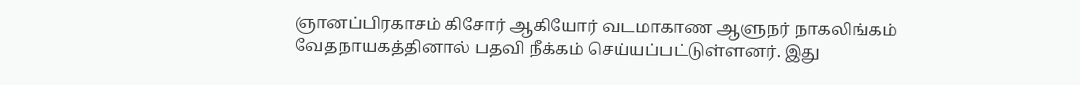ஞானப்பிரகாசம் கிசோர் ஆகியோர் வடமாகாண ஆளுநர் நாகலிங்கம் வேதநாயகத்தினால் பதவி நீக்கம் செய்யப்பட்டுள்ளனர். இது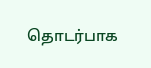தொடர்பாக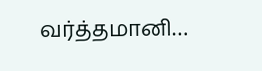வர்த்தமானி…